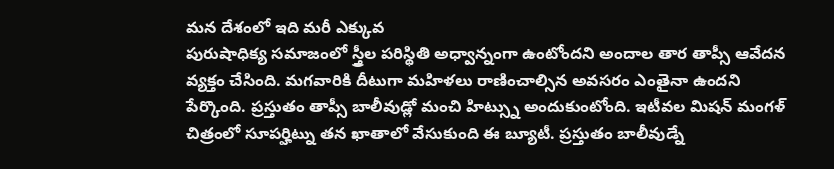మన దేశంలో ఇది మరీ ఎక్కువ
పురుషాధిక్య సమాజంలో స్త్రీల పరిస్థితి అధ్వాన్నంగా ఉంటోందని అందాల తార తాప్సీ ఆవేదన వ్యక్తం చేసింది. మగవారికి దీటుగా మహిళలు రాణించాల్సిన అవసరం ఎంతైనా ఉందని పేర్కొంది. ప్రస్తుతం తాప్సీ బాలీవుడ్లో మంచి హిట్స్ను అందుకుంటోంది. ఇటీవల మిషన్ మంగళ్ చిత్రంలో సూపర్హిట్ను తన ఖాతాలో వేసుకుంది ఈ బ్యూటీ. ప్రస్తుతం బాలీవుడ్నే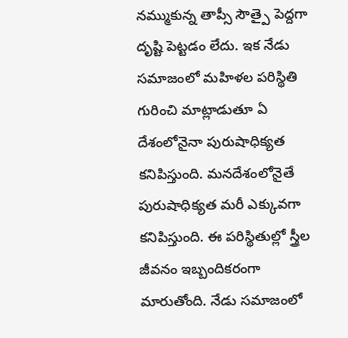నమ్ముకున్న తాప్సీ సౌత్పై పెద్దగా దృష్టి పెట్టడం లేదు. ఇక నేడు సమాజంలో మహిళల పరిస్థితి గురించి మాట్లాడుతూ ఏ దేశంలోనైనా పురుషాధిక్యత కనిపిస్తుంది. మనదేశంలోనైతే పురుషాధిక్యత మరీ ఎక్కువగా కనిపిస్తుంది. ఈ పరిస్థితుల్లో స్త్రీల జీవనం ఇబ్బందికరంగా మారుతోంది. నేడు సమాజంలో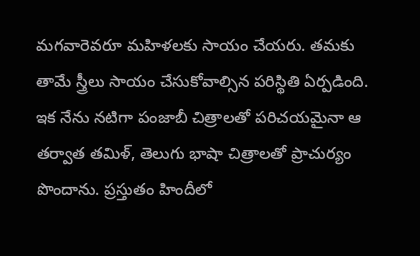మగవారెవరూ మహిళలకు సాయం చేయరు. తమకు తామే స్త్రీలు సాయం చేసుకోవాల్సిన పరిస్థితి ఏర్పడింది. ఇక నేను నటిగా పంజాబీ చిత్రాలతో పరిచయమైనా ఆ తర్వాత తమిళ్, తెలుగు భాషా చిత్రాలతో ప్రాచుర్యం పొందాను. ప్రస్తుతం హిందీలో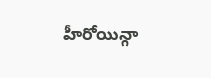హీరోయిన్గా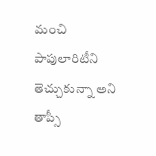మంచి పాపులారిటీని తెచ్చుకున్నా అని తాప్సీ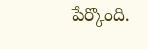పేర్కొంది.